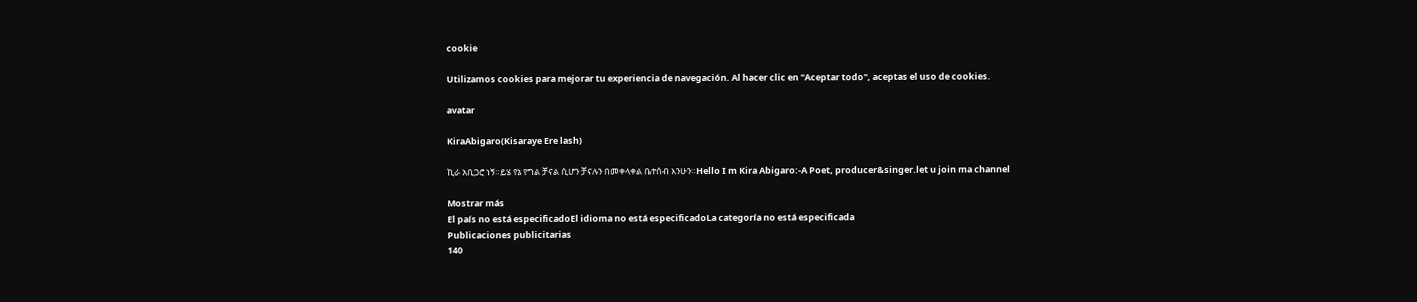cookie

Utilizamos cookies para mejorar tu experiencia de navegación. Al hacer clic en "Aceptar todo", aceptas el uso de cookies.

avatar

KiraAbigaro(Kisaraye Ere lash)

ኪራ አቢጋሮ ነኝ።ይሄ የኔ የግል ቻናል ሲሆን ቻናሉን በመቀላቀል ቤተሰብ እንሁን።Hello I m Kira Abigaro:-A Poet, producer&singer.let u join ma channel

Mostrar más
El país no está especificadoEl idioma no está especificadoLa categoría no está especificada
Publicaciones publicitarias
140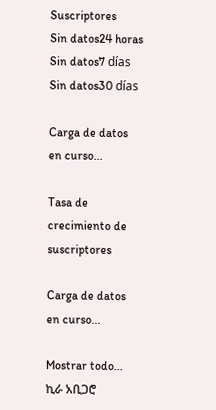Suscriptores
Sin datos24 horas
Sin datos7 días
Sin datos30 días

Carga de datos en curso...

Tasa de crecimiento de suscriptores

Carga de datos en curso...

Mostrar todo...
ኪራ አቢጋሮ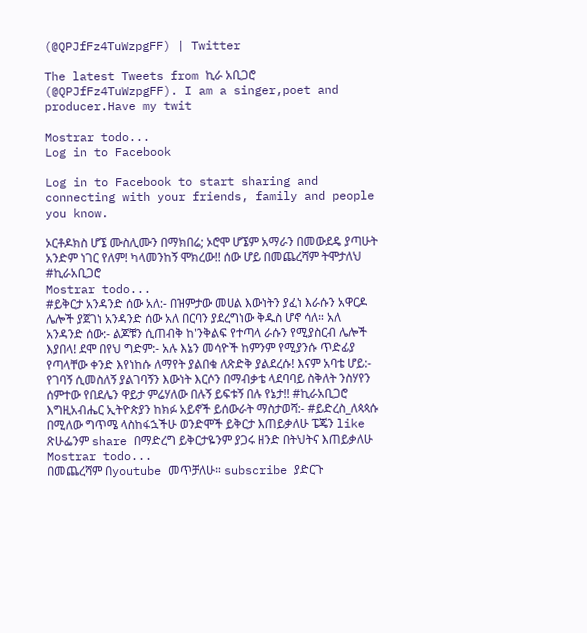(@QPJfFz4TuWzpgFF) | Twitter

The latest Tweets from ኪራ አቢጋሮ (@QPJfFz4TuWzpgFF). I am a singer,poet and producer.Have my twit

Mostrar todo...
Log in to Facebook

Log in to Facebook to start sharing and connecting with your friends, family and people you know.

ኦርቶዶክስ ሆኜ ሙስሊሙን በማክበሬ; ኦሮሞ ሆኜም አማራን በመውደዴ ያጣሁት አንድም ነገር የለም! ካላመንከኝ ሞክረው!! ሰው ሆይ በመጨረሻም ትሞታለህ #ኪራአቢጋሮ
Mostrar todo...
#ይቅርታ አንዳንድ ሰው አለ:- በዝምታው መሀል እውነትን ያፈነ እራሱን አዋርዶ ሌሎች ያጀገነ አንዳንድ ሰው አለ በርባን ያደረግነው ቅዱስ ሆኖ ሳለ። አለ አንዳንድ ሰው:- ልጆቹን ሲጠብቅ ከ'ንቅልፍ የተጣላ ራሱን የሚያስርብ ሌሎች እያበላ! ደሞ በየህ ግድም:- አሉ እኔን መሳዮች ከምንም የሚያንሱ ጥድፊያ የጣላቸው ቀንድ እየነከሱ ለማየት ያልበቁ ለጽድቅ ያልደረሱ! እናም አባቴ ሆይ:- የገባኝ ሲመስለኝ ያልገባኝን እውነት እርሶን በማብቃቴ ላደባባይ ስቅለት ንስሃየን ሰምተው የበደሌን ዋይታ ምሬሃለው በሉኝ ይፍቱኝ በሉ የኔታ!! #ኪራአቢጋሮ እግዚአብሔር ኢትዮጵያን ከክፉ አይኖች ይሰውራት ማስታወሻ:- #ይድረስ_ለጳጳሱ በሚለው ግጥሜ ላስከፋኋችሁ ወንድሞች ይቅርታ እጠይቃለሁ ፔጄን like ጽሁፌንም share በማድረግ ይቅርታዬንም ያጋሩ ዘንድ በትህትና እጠይቃለሁ
Mostrar todo...
በመጨረሻም በyoutube መጥቻለሁ። subscribe ያድርጉ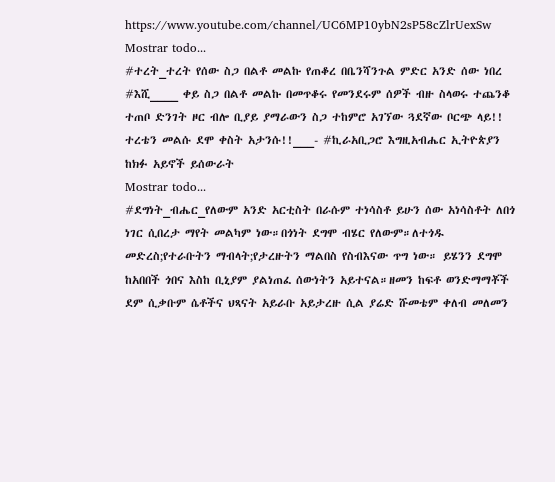https://www.youtube.com/channel/UC6MP10ybN2sP58cZlrUexSw
Mostrar todo...
#ተረት_ተረት የሰው ስጋ በልቶ መልኩ የጠቆረ በቤንሻንጉል ምድር አንድ ሰው ነበረ #እሺ____ ቀይ ስጋ በልቶ መልኩ በመጥቆሩ የመንደሩም ሰዎች ብዙ ስላወሩ ተጨንቆ ተጠቦ ድንገት ዞር ብሎ ቢያይ ያማራውን ስጋ ተከምሮ አገኘው ጓደኛው ቦርጭ ላይ!! ተረቴን መልሱ ደሞ ቀስት አታንሱ!!___- #ኪራአቢጋሮ እግዚአብሔር ኢትዮጵያን ከክፉ አይኖች ይሰውራት
Mostrar todo...
#ደግነት_ብሔር_የለውም አንድ አርቲስት በራሱም ተነሳስቶ ይሁን ሰው አነሳስቶት ለበጎ ነገር ሲበረታ ማየት መልካም ነው።በጎነት ደግሞ ብሄር የለውም።ለተጎዱ መድረስ;የተራቡትን ማብላት;የታረዙትን ማልበስ የስብእናው ጥግ ነው። ይሄንን ደግሞ ከአበበች ጎበና እስከ ቢኒያም ያልነጠፈ ሰውነትን አይተናል።ዘመን ከፍቶ ወንድማማቾች ደም ሲቃቡም ሴቶችና ህጻናት አይራቡ አይታረዙ ሲል ያሬድ ሹመቴም ቀለብ መለመን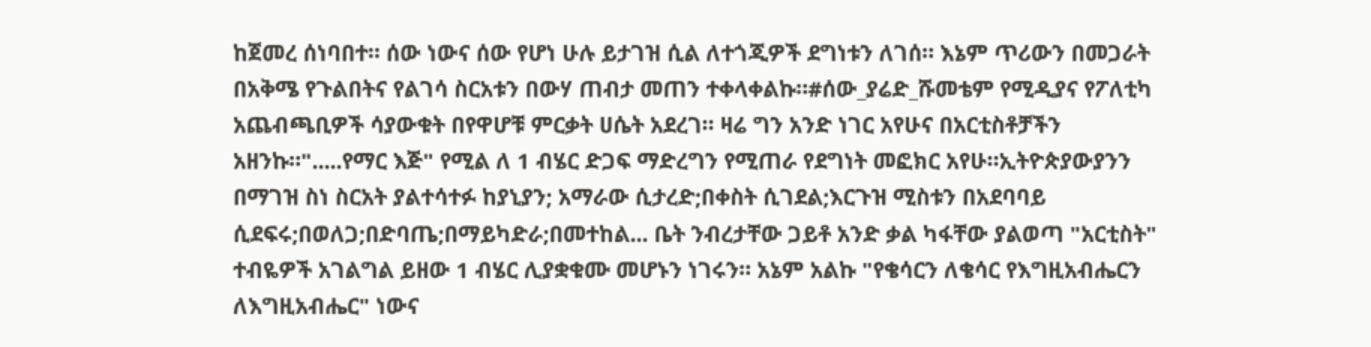ከጀመረ ሰነባበተ። ሰው ነውና ሰው የሆነ ሁሉ ይታገዝ ሲል ለተጎጂዎች ደግነቱን ለገሰ። እኔም ጥሪውን በመጋራት በአቅሜ የጉልበትና የልገሳ ስርአቱን በውሃ ጠብታ መጠን ተቀላቀልኩ።#ሰው_ያሬድ_ሹመቴም የሚዲያና የፖለቲካ አጨብጫቢዎች ሳያውቁት በየዋሆቹ ምርቃት ሀሴት አደረገ። ዛሬ ግን አንድ ነገር አየሁና በአርቲስቶቻችን አዘንኩ።".....የማር እጅ" የሚል ለ 1 ብሄር ድጋፍ ማድረግን የሚጠራ የደግነት መፎክር አየሁ።ኢትዮጵያውያንን በማገዝ ስነ ስርአት ያልተሳተፉ ከያኒያን; አማራው ሲታረድ;በቀስት ሲገደል;እርጉዝ ሚስቱን በአደባባይ ሲደፍሩ;በወለጋ;በድባጤ;በማይካድራ;በመተከል... ቤት ንብረታቸው ጋይቶ አንድ ቃል ካፋቸው ያልወጣ "አርቲስት" ተብዬዎች አገልግል ይዘው 1 ብሄር ሊያቋቁሙ መሆኑን ነገሩን። አኔም አልኩ "የቄሳርን ለቄሳር የእግዚአብሔርን ለእግዚአብሔር" ነውና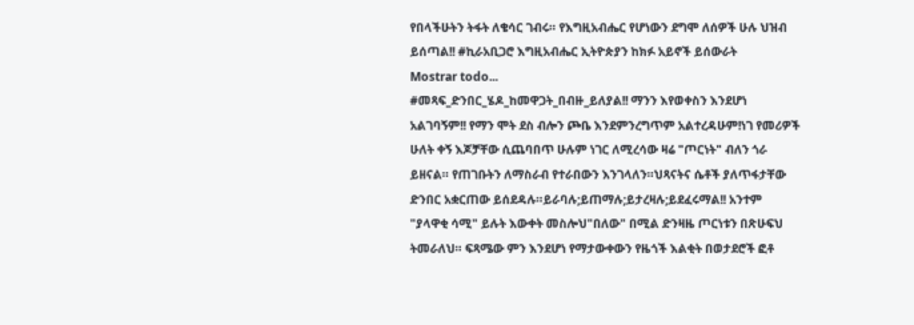የበላችሁትን ትፋት ለቄሳር ገብሩ። የእግዚአብሔር የሆነውን ደግሞ ለሰዎች ሁሉ ህዝብ ይሰጣል!! #ኪራአቢጋሮ እግዚአብሔር ኢትዮጵያን ከክፉ አይኖች ይሰውራት
Mostrar todo...
#መጻፍ_ድንበር_ሄዶ_ከመዋጋት_በብዙ_ይለያል!! ማንን እየወቀስን እንደሆነ አልገባኝም!! የማን ሞት ደስ ብሎን ጮቤ እንደምንረግጥም አልተረዳሁም!ነገ የመሪዎች ሁለት ቀኝ እጆቻቸው ሲጨባበጥ ሁሉም ነገር ለሚረሳው ዛሬ "ጦርነት" ብለን ጎራ ይዘናል። የጠገቡትን ለማስራብ የተራበውን እንገላለን።ህጻናትና ሴቶች ያለጥፋታቸው ድንበር አቋርጠው ይሰደዳሉ።ይራባሉ;ይጠማሉ;ይታረዛሉ;ይደፈሩማል!! አንተም "ያላዋቂ ሳሚ" ይሉት እውቀት መስሎህ"በለው" በሚል ድንዛዜ ጦርነቱን በጽሁፍህ ትመራለህ። ፍጻሜው ምን እንደሆነ የማታውቀውን የዜጎች እልቂት በወታደሮች ፎቶ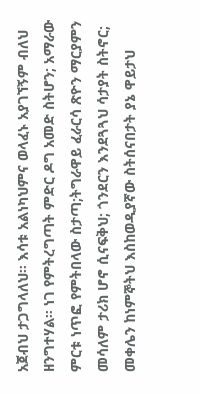አጀብህ ታጋግላለህ። እሳቱ አልነካህምና ወላፈኑ አያገኘኝም ብለህ ዘንግተሃል። ነገ የምትረግጣት ምድር ዶግ አመድ ስትሆን; አማራው ምርቱ ነጥፎ የምትበላው ስታጣ;ትግራዋይ ፈራርሳ ጽዮን ማርያምን መሳለም ታሪክ ሆኖ ሲናፍቅህ; ጎንደርን እንደጓጓህ ሳታያት ስትኖር; መቀሌን ከነምኞትህ እስከወዲያኛው ስትሰናበታት ያኔ ዋይታህ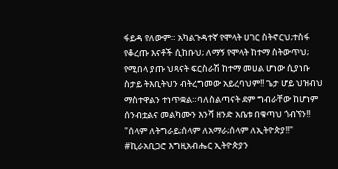ፋይዳ የለውም። አካልጉዳተኛ የሞላት ሀገር ስትኖርህ;ተስፋ የቆረጡ እናቶች ሲከቡህ; ለማኝ የሞላት ከተማ ስትውጥህ; የሚበላ ያጡ ህጻናት ፍርስራሽ ከተማ መሀል ሆነው ሲያነቡ ስታይ ትእቢትህን ብትረግመው አይረባህም!! ጌታ ሆይ ህዝብህ ማስተዋልን ተነጥቋል።ባለስልጣናት ደም ግብራቸው ከሆነም ሰንብቷልና መልካሙን እንሻ ዘንድ አቤቱ በቁጣህ ጎብኘን!! "ሰላም ለትግራይ;ሰላም ለአማራ;ሰላም ለኢትዮጵያ!!" #ኪራአቢጋሮ እግዚአብሔር ኢትዮጵያን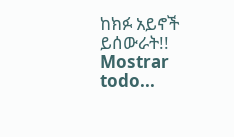ከክፉ አይኖች ይሰውራት!!
Mostrar todo...